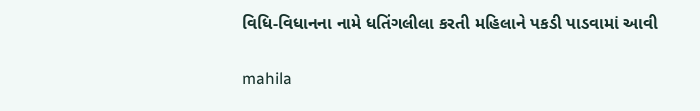વિધિ-વિધાનના નામે ધતિંગલીલા કરતી મહિલાને પકડી પાડવામાં આવી

mahila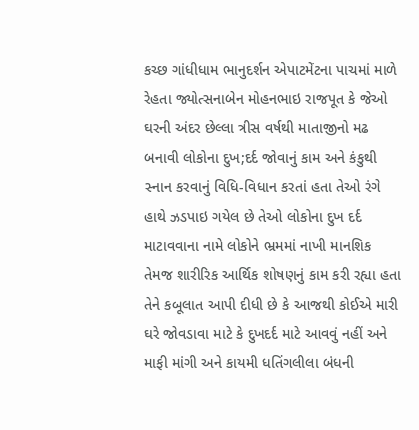કચ્છ ગાંધીધામ ભાનુદર્શન એપાટમેંટના પાચમાં માળે રેહતા જ્યોત્સનાબેન મોહનભાઇ રાજપૂત કે જેઓ ઘરની અંદર છેલ્લા ત્રીસ વર્ષથી માતાજીનો મઢ બનાવી લોકોના દુખ;દર્દ જોવાનું કામ અને કંકુથી સ્નાન કરવાનું વિધિ-વિધાન કરતાં હતા તેઓ રંગે હાથે ઝડપાઇ ગયેલ છે તેઓ લોકોના દુખ દર્દ માટાવવાના નામે લોકોને ભ્રમમાં નાખી માનશિક તેમજ શારીરિક આર્થિક શોષણનું કામ કરી રહ્યા હતા તેને કબૂલાત આપી દીધી છે કે આજથી કોઈએ મારી ઘરે જોવડાવા માટે કે દુખદર્દ માટે આવવું નહીં અને માફી માંગી અને કાયમી ધતિંગલીલા બંધની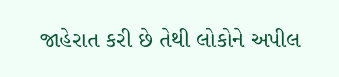જાહેરાત કરી છે તેથી લોકોને અપીલ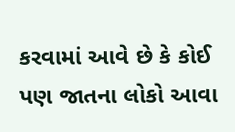કરવામાં આવે છે કે કોઈ પણ જાતના લોકો આવા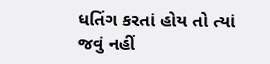ધતિંગ કરતાં હોય તો ત્યાં જવું નહીં